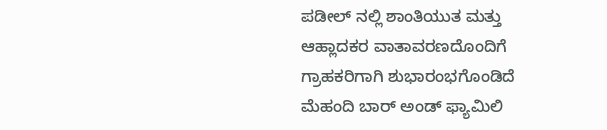ಪಡೀಲ್ ನಲ್ಲಿ ಶಾಂತಿಯುತ ಮತ್ತು ಆಹ್ಲಾದಕರ ವಾತಾವರಣದೊಂದಿಗೆ ಗ್ರಾಹಕರಿಗಾಗಿ ಶುಭಾರಂಭಗೊಂಡಿದೆ ಮೆಹಂದಿ ಬಾರ್ ಅಂಡ್ ಫ್ಯಾಮಿಲಿ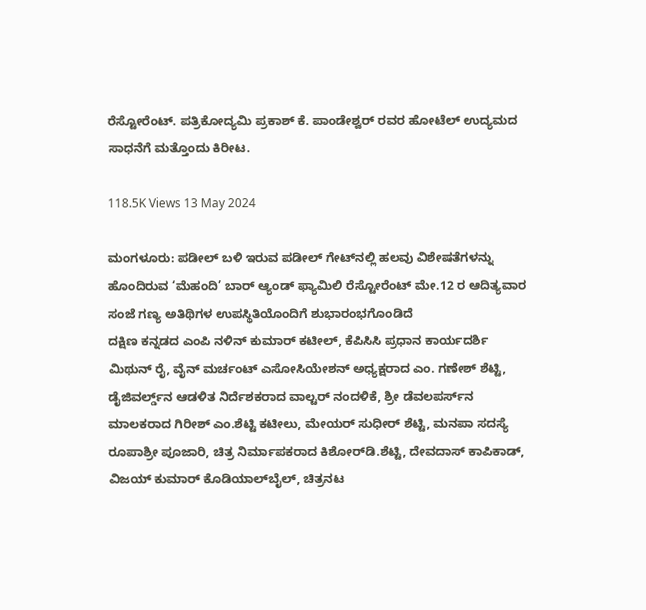ರೆಸ್ಟೋರೆಂಟ್. ಪತ್ರಿಕೋದ್ಯಮಿ ಪ್ರಕಾಶ್ ಕೆ. ಪಾಂಡೇಶ್ವರ್ ರವರ ಹೋಟೆಲ್ ಉದ್ಯಮದ ಸಾಧನೆಗೆ ಮತ್ತೊಂದು ಕಿರೀಟ.

118.5K Views 13 May 2024

ಮಂಗಳೂರು: ಪಡೀಲ್ ಬಳಿ ಇರುವ ಪಡೀಲ್ ಗೇಟ್‌ನಲ್ಲಿ ಹಲವು ವಿಶೇಷತೆಗಳನ್ನು ಹೊಂದಿರುವ ‘ಮೆಹಂದಿ’ ಬಾರ್ ಆ್ಯಂಡ್ ಫ್ಯಾಮಿಲಿ ರೆಸ್ಟೋರೆಂಟ್ ಮೇ.12 ರ ಆದಿತ್ಯವಾರ ಸಂಜೆ ಗಣ್ಯ ಅತಿಥಿಗಳ ಉಪಸ್ಥಿತಿಯೊಂದಿಗೆ ಶುಭಾರಂಭಗೊಂಡಿದೆ
ದಕ್ಷಿಣ ಕನ್ನಡದ ಎಂಪಿ ನಳಿನ್ ಕುಮಾರ್ ಕಟೀಲ್, ಕೆಪಿಸಿಸಿ ಪ್ರಧಾನ ಕಾರ್ಯದರ್ಶಿ ಮಿಥುನ್ ರೈ, ವೈನ್ ಮರ್ಚಂಟ್ ಎಸೋಸಿಯೇಶನ್‌ ಅಧ್ಯಕ್ಷರಾದ ಎಂ. ಗಣೇಶ್ ಶೆಟ್ಟಿ, ಡೈಜಿವರ್ಲ್ಡ್‌ನ ಆಡಳಿತ ನಿರ್ದೆಶಕರಾದ ವಾಲ್ಟರ್ ನಂದಳಿಕೆ, ಶ್ರೀ ಡೆವಲಪರ್ಸ್‌ನ ಮಾಲಕರಾದ ಗಿರೀಶ್ ಎಂ.ಶೆಟ್ಟಿ ಕಟೀಲು, ಮೇಯರ್ ಸುಧೀರ್ ಶೆಟ್ಟಿ, ಮನಪಾ ಸದಸ್ಯೆ ರೂಪಾಶ್ರೀ ಪೂಜಾರಿ, ಚಿತ್ರ ನಿರ್ಮಾಪಕರಾದ ಕಿಶೋರ್‌ಡಿ.ಶೆಟ್ಟಿ, ದೇವದಾಸ್ ಕಾಪಿಕಾಡ್, ವಿಜಯ್‌ ಕುಮಾರ್ ಕೊಡಿಯಾಲ್‌ಬೈಲ್, ಚಿತ್ರನಟ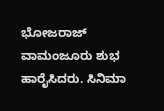ಭೋಜರಾಜ್ ವಾಮಂಜೂರು ಶುಭ ಹಾರೈಸಿದರು. ಸಿನಿಮಾ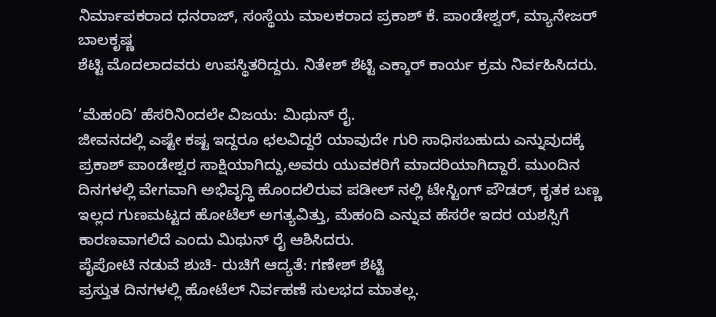ನಿರ್ಮಾಪಕರಾದ ಧನರಾಜ್, ಸಂಸ್ಥೆಯ ಮಾಲಕರಾದ ಪ್ರಕಾಶ್ ಕೆ. ಪಾಂಡೇಶ್ವರ್, ಮ್ಯಾನೇಜರ್ ಬಾಲಕೃಷ್ಣ
ಶೆಟ್ಟಿ ಮೊದಲಾದವರು ಉಪಸ್ಥಿತರಿದ್ದರು. ನಿತೇಶ್ ಶೆಟ್ಟಿ ಎಕ್ಕಾರ್ ಕಾರ್ಯ ಕ್ರಮ ನಿರ್ವಹಿಸಿದರು.

‘ಮೆಹಂದಿ’ ಹೆಸರಿನಿಂದಲೇ ವಿಜಯ: ಮಿಥುನ್ ರೈ.
ಜೀವನದಲ್ಲಿ ಎಷ್ಟೇ ಕಷ್ಟ ಇದ್ದರೂ ಛಲವಿದ್ದರೆ ಯಾವುದೇ ಗುರಿ ಸಾಧಿಸಬಹುದು ಎನ್ನುವುದಕ್ಕೆ ಪ್ರಕಾಶ್ ಪಾಂಡೇಶ್ವರ ಸಾಕ್ಷಿಯಾಗಿದ್ದು,ಅವರು ಯುವಕರಿಗೆ ಮಾದರಿಯಾಗಿದ್ದಾರೆ. ಮುಂದಿನ ದಿನಗಳಲ್ಲಿ ವೇಗವಾಗಿ ಅಭಿವೃದ್ಧಿ ಹೊಂದಲಿರುವ ಪಡೀಲ್ ನಲ್ಲಿ ಟೇಸ್ಟಿಂಗ್ ಪೌಡರ್, ಕೃತಕ ಬಣ್ಣ ಇಲ್ಲದ ಗುಣಮಟ್ಟದ ಹೋಟೆಲ್ ಅಗತ್ಯವಿತ್ತು, ಮೆಹಂದಿ ಎನ್ನುವ ಹೆಸರೇ ಇದರ ಯಶಸ್ಸಿಗೆ ಕಾರಣವಾಗಲಿದೆ ಎಂದು ಮಿಥುನ್ ರೈ ಆಶಿಸಿದರು.
ಪೈಪೋಟಿ ನಡುವೆ ಶುಚಿ- ರುಚಿಗೆ ಆದ್ಯತೆ: ಗಣೇಶ್ ಶೆಟ್ಟಿ
ಪ್ರಸ್ತುತ ದಿನಗಳಲ್ಲಿ ಹೋಟೆಲ್ ನಿರ್ವಹಣೆ ಸುಲಭದ ಮಾತಲ್ಲ.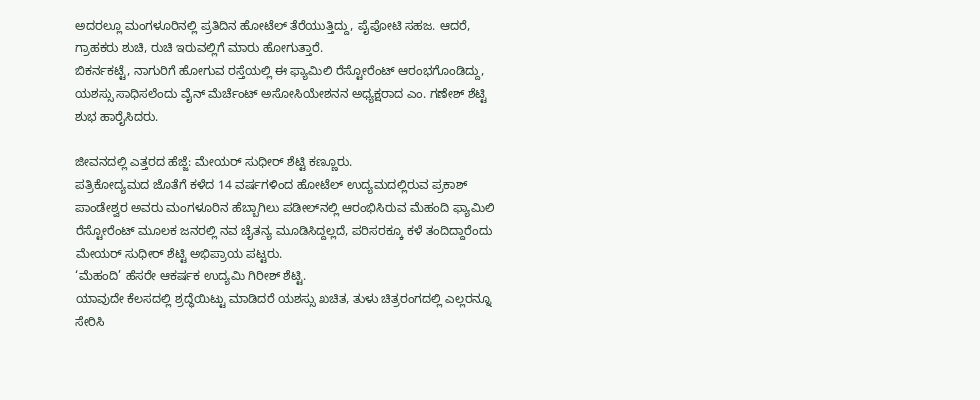ಅದರಲ್ಲೂ ಮಂಗಳೂರಿನಲ್ಲಿ ಪ್ರತಿದಿನ ಹೋಟೆಲ್ ತೆರೆಯುತ್ತಿದ್ದು, ಪೈಪೋಟಿ ಸಹಜ. ಆದರೆ, ಗ್ರಾಹಕರು ಶುಚಿ, ರುಚಿ ಇರುವಲ್ಲಿಗೆ ಮಾರು ಹೋಗುತ್ತಾರೆ.
ಬಿಕರ್ನಕಟ್ಟೆ, ನಾಗುರಿಗೆ ಹೋಗುವ ರಸ್ತೆಯಲ್ಲಿ ಈ ಫ್ಯಾಮಿಲಿ ರೆಸ್ಟೋರೆಂಟ್ ಆರಂಭಗೊಂಡಿದ್ದು, ಯಶಸ್ಸು ಸಾಧಿಸಲೆಂದು ವೈನ್ ಮೆರ್ಚೆಂಟ್ ಅಸೋಸಿಯೇಶನನ ಅಧ್ಯಕ್ಷರಾದ ಎಂ. ಗಣೇಶ್ ಶೆಟ್ಟಿ ಶುಭ ಹಾರೈಸಿದರು.

ಜೀವನದಲ್ಲಿ ಎತ್ತರದ ಹೆಜ್ಜೆ: ಮೇಯರ್ ಸುಧೀರ್ ಶೆಟ್ಟಿ ಕಣ್ಣೂರು.
ಪತ್ರಿಕೋದ್ಯಮದ ಜೊತೆಗೆ ಕಳೆದ 14 ವರ್ಷಗಳಿಂದ ಹೋಟೆಲ್ ಉದ್ಯಮದಲ್ಲಿರುವ ಪ್ರಕಾಶ್ ಪಾಂಡೇಶ್ವರ ಅವರು ಮಂಗಳೂರಿನ ಹೆಬ್ಬಾಗಿಲು ಪಡೀಲ್‌ನಲ್ಲಿ ಆರಂಭಿಸಿರುವ ಮೆಹಂದಿ ಫ್ಯಾಮಿಲಿ ರೆಸ್ಟೋರೆಂಟ್ ಮೂಲಕ ಜನರಲ್ಲಿ ನವ ಚೈತನ್ಯ ಮೂಡಿಸಿದ್ದಲ್ಲದೆ, ಪರಿಸರಕ್ಕೂ ಕಳೆ ತಂದಿದ್ದಾರೆಂದು ಮೇಯರ್ ಸುಧೀರ್ ಶೆಟ್ಟಿ ಅಭಿಪ್ರಾಯ ಪಟ್ಟರು.
‘ಮೆಹಂದಿ’ ಹೆಸರೇ ಆಕರ್ಷಕ ಉದ್ಯಮಿ ಗಿರೀಶ್ ಶೆಟ್ಟಿ.
ಯಾವುದೇ ಕೆಲಸದಲ್ಲಿ ಶ್ರದ್ಧೆಯಿಟ್ಟು ಮಾಡಿದರೆ ಯಶಸ್ಸು ಖಚಿತ, ತುಳು ಚಿತ್ರರಂಗದಲ್ಲಿ ಎಲ್ಲರನ್ನೂ ಸೇರಿಸಿ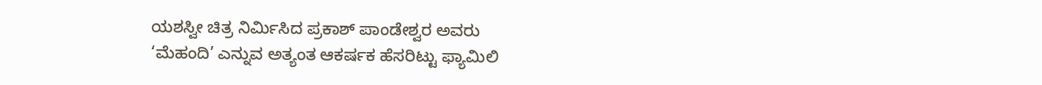ಯಶಸ್ವೀ ಚಿತ್ರ ನಿರ್ಮಿಸಿದ ಪ್ರಕಾಶ್ ಪಾಂಡೇಶ್ವರ ಅವರು
‘ಮೆಹಂದಿ’ ಎನ್ನುವ ಅತ್ಯಂತ ಆಕರ್ಷಕ ಹೆಸರಿಟ್ಟು ಫ್ಯಾಮಿಲಿ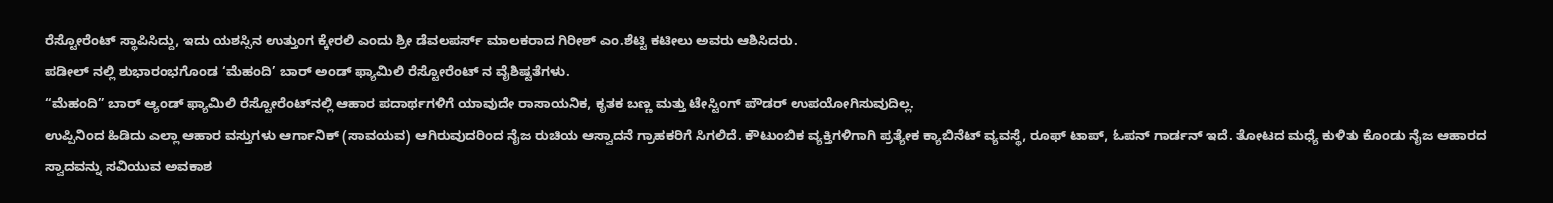ರೆಸ್ಟೋರೆಂಟ್ ಸ್ಥಾಪಿಸಿದ್ದು, ಇದು ಯಶಸ್ಸಿನ ಉತ್ತುಂಗ ಕ್ಕೇರಲಿ ಎಂದು ಶ್ರೀ ಡೆವಲಪರ್ಸ್‌ ಮಾಲಕರಾದ ಗಿರೀಶ್ ಎಂ.ಶೆಟ್ಟಿ ಕಟೀಲು ಅವರು ಆಶಿಸಿದರು.
ಪಡೀಲ್ ನಲ್ಲಿ ಶುಭಾರಂಭಗೊಂಡ ‘ಮೆಹಂದಿ’ ಬಾರ್ ಅಂಡ್ ಫ್ಯಾಮಿಲಿ ರೆಸ್ಟೋರೆಂಟ್ ನ ವೈಶಿಷ್ಟತೆಗಳು.
“ಮೆಹಂದಿ” ಬಾರ್ ಆ್ಯಂಡ್ ಫ್ಯಾಮಿಲಿ ರೆಸ್ಟೋರೆಂಟ್‌ನಲ್ಲಿ ಆಹಾರ ಪದಾರ್ಥಗಳಿಗೆ ಯಾವುದೇ ರಾಸಾಯನಿಕ, ಕೃತಕ ಬಣ್ಣ ಮತ್ತು ಟೇಸ್ಟಿಂಗ್ ಪೌಡರ್ ಉಪಯೋಗಿಸುವುದಿಲ್ಲ.
ಉಪ್ಪಿನಿಂದ ಹಿಡಿದು ಎಲ್ಲಾ ಆಹಾರ ವಸ್ತುಗಳು ಆರ್ಗಾನಿಕ್ (ಸಾವಯವ) ಆಗಿರುವುದರಿಂದ ನೈಜ ರುಚಿಯ ಆಸ್ವಾದನೆ ಗ್ರಾಹಕರಿಗೆ ಸಿಗಲಿದೆ. ಕೌಟುಂಬಿಕ ವ್ಯಕ್ತಿಗಳಿಗಾಗಿ ಪ್ರತ್ಯೇಕ ಕ್ಯಾಬಿನೆಟ್ ವ್ಯವಸ್ಥೆ, ರೂಫ್ ಟಾಪ್, ಓಪನ್ ಗಾರ್ಡನ್ ಇದೆ. ತೋಟದ ಮಧ್ಯೆ ಕುಳಿತು ಕೊಂಡು ನೈಜ ಆಹಾರದ ಸ್ವಾದವನ್ನು ಸವಿಯುವ ಅವಕಾಶ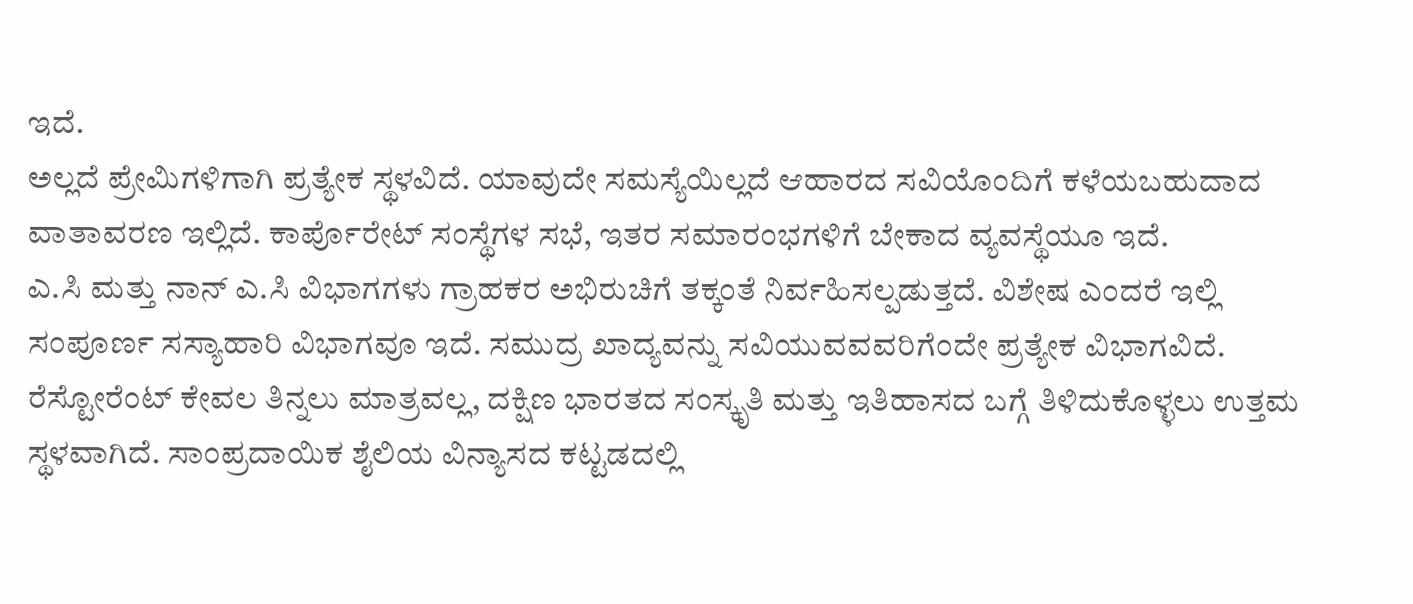ಇದೆ.
ಅಲ್ಲದೆ ಪ್ರೇಮಿಗಳಿಗಾಗಿ ಪ್ರತ್ಯೇಕ ಸ್ಥಳವಿದೆ. ಯಾವುದೇ ಸಮಸ್ಯೆಯಿಲ್ಲದೆ ಆಹಾರದ ಸವಿಯೊಂದಿಗೆ ಕಳೆಯಬಹುದಾದ ವಾತಾವರಣ ಇಲ್ಲಿದೆ. ಕಾರ್ಪೊರೇಟ್ ಸಂಸ್ಥೆಗಳ ಸಭೆ, ಇತರ ಸಮಾರಂಭಗಳಿಗೆ ಬೇಕಾದ ವ್ಯವಸ್ಥೆಯೂ ಇದೆ.
ಎ.ಸಿ ಮತ್ತು ನಾನ್ ಎ.ಸಿ ವಿಭಾಗಗಳು ಗ್ರಾಹಕರ ಅಭಿರುಚಿಗೆ ತಕ್ಕಂತೆ ನಿರ್ವಹಿಸಲ್ಪಡುತ್ತದೆ. ವಿಶೇಷ ಎಂದರೆ ಇಲ್ಲಿ ಸಂಪೂರ್ಣ ಸಸ್ಯಾಹಾರಿ ವಿಭಾಗವೂ ಇದೆ. ಸಮುದ್ರ ಖಾದ್ಯವನ್ನು ಸವಿಯುವವವರಿಗೆಂದೇ ಪ್ರತ್ಯೇಕ ವಿಭಾಗವಿದೆ.
ರೆಸ್ಟೋರೆಂಟ್ ಕೇವಲ ತಿನ್ನಲು ಮಾತ್ರವಲ್ಲ, ದಕ್ಷಿಣ ಭಾರತದ ಸಂಸ್ಕೃತಿ ಮತ್ತು ಇತಿಹಾಸದ ಬಗ್ಗೆ ತಿಳಿದುಕೊಳ್ಳಲು ಉತ್ತಮ ಸ್ಥಳವಾಗಿದೆ. ಸಾಂಪ್ರದಾಯಿಕ ಶೈಲಿಯ ವಿನ್ಯಾಸದ ಕಟ್ಟಡದಲ್ಲಿ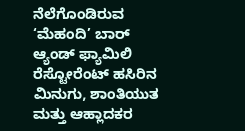ನೆಲೆಗೊಂಡಿರುವ ‘ಮೆಹಂದಿ’ ಬಾರ್ ಆ್ಯಂಡ್ ಫ್ಯಾಮಿಲಿ ರೆಸ್ಟೋರೆಂಟ್ ಹಸಿರಿನ ಮಿನುಗು, ಶಾಂತಿಯುತ ಮತ್ತು ಆಹ್ಲಾದಕರ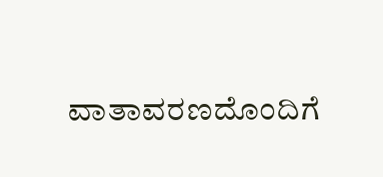ವಾತಾವರಣದೊಂದಿಗೆ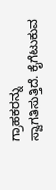ಗ್ರಾಹಕರನ್ನು ಸ್ವಾಗತಿಸುತ್ತಿದೆ. ಕೈಗೆಟುಕುವ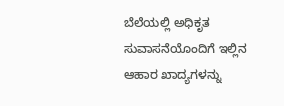ಬೆಲೆಯಲ್ಲಿ ಅಧಿಕೃತ ಸುವಾಸನೆಯೊಂದಿಗೆ ಇಲ್ಲಿನ ಆಹಾರ ಖಾದ್ಯಗಳನ್ನು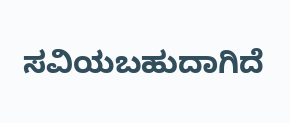ಸವಿಯಬಹುದಾಗಿದೆ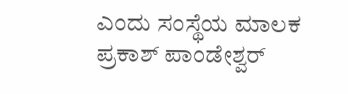ಎಂದು ಸಂಸ್ಥೆಯ ಮಾಲಕ ಪ್ರಕಾಶ್ ಪಾಂಡೇಶ್ವರ್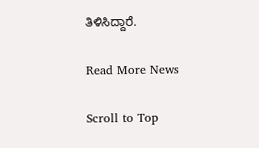ತಿಳಿಸಿದ್ದಾರೆ.

Read More News

Scroll to Top